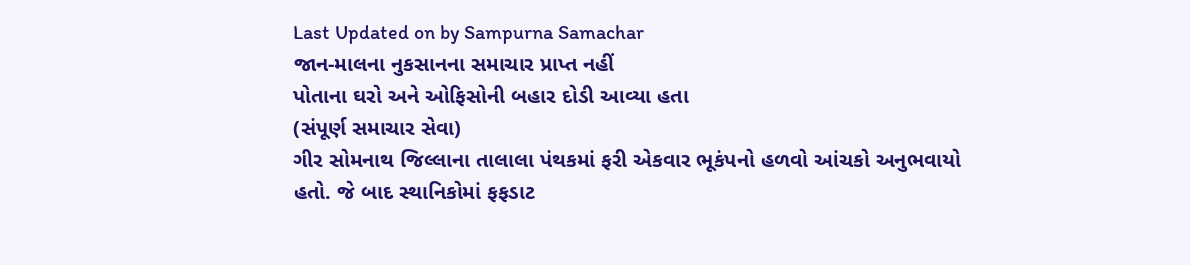Last Updated on by Sampurna Samachar
જાન-માલના નુકસાનના સમાચાર પ્રાપ્ત નહીં
પોતાના ઘરો અને ઓફિસોની બહાર દોડી આવ્યા હતા
(સંપૂર્ણ સમાચાર સેવા)
ગીર સોમનાથ જિલ્લાના તાલાલા પંથકમાં ફરી એકવાર ભૂકંપનો હળવો આંચકો અનુભવાયો હતો. જે બાદ સ્થાનિકોમાં ફફડાટ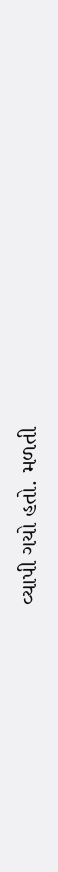વ્યાપી ગયો હતો. મળતી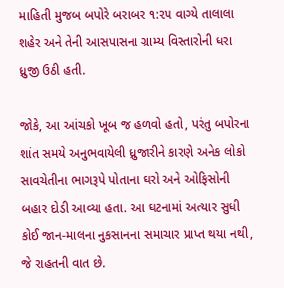માહિતી મુજબ બપોરે બરાબર ૧:૨૫ વાગ્યે તાલાલા શહેર અને તેની આસપાસના ગ્રામ્ય વિસ્તારોની ધરા ધ્રુજી ઉઠી હતી.

જોકે, આ આંચકો ખૂબ જ હળવો હતો, પરંતુ બપોરના શાંત સમયે અનુભવાયેલી ધ્રુજારીને કારણે અનેક લોકો સાવચેતીના ભાગરૂપે પોતાના ઘરો અને ઓફિસોની બહાર દોડી આવ્યા હતા. આ ઘટનામાં અત્યાર સુધી કોઈ જાન-માલના નુકસાનના સમાચાર પ્રાપ્ત થયા નથી, જે રાહતની વાત છે.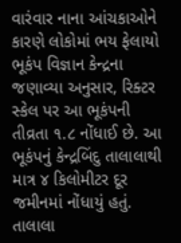વારંવાર નાના આંચકાઓને કારણે લોકોમાં ભય ફેલાયો
ભૂકંપ વિજ્ઞાન કેન્દ્રના જણાવ્યા અનુસાર, રિક્ટર સ્કેલ પર આ ભૂકંપની તીવ્રતા ૧.૮ નોંધાઈ છે. આ ભૂકંપનું કેન્દ્રબિંદુ તાલાલાથી માત્ર ૪ કિલોમીટર દૂર જમીનમાં નોંધાયું હતું. તાલાલા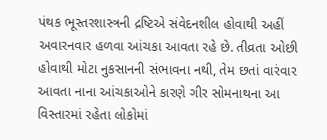પંથક ભૂસ્તરશાસ્ત્રની દ્રષ્ટિએ સંવેદનશીલ હોવાથી અહીં અવારનવાર હળવા આંચકા આવતા રહે છે. તીવ્રતા ઓછી હોવાથી મોટા નુકસાનની સંભાવના નથી, તેમ છતાં વારંવાર આવતા નાના આંચકાઓને કારણે ગીર સોમનાથના આ વિસ્તારમાં રહેતા લોકોમાં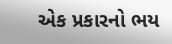એક પ્રકારનો ભય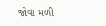જોવા મળી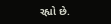રહ્યો છે.